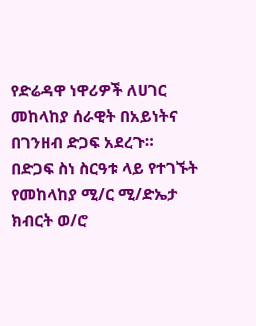የድሬዳዋ ነዋሪዎች ለሀገር መከላከያ ሰራዊት በአይነትና በገንዘብ ድጋፍ አደረጉ።
በድጋፍ ስነ ስርዓቱ ላይ የተገኙት የመከላከያ ሚ/ር ሚ/ድኤታ ክብርት ወ/ሮ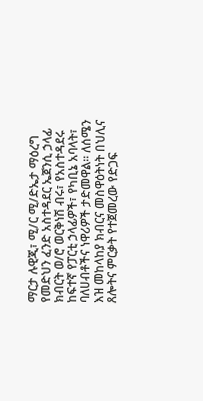ማርታ ሉዊጂ፣ ሚ/ር ሚ/ድኤታ ማዕረግ የመድህን ፈንድ አስተዳደር ኤጀንሲ ኃላፊ ክብርት ወ/ሮ ወርቅነሽ ብሩ፣ የአስተዳደሩ ከፍተኛ የፓርቲ ኃላፊዎች፣ የካቢኔ አባላት፣ ባለሀብቶችና ነዋሪዎች ታድመዋል። ለሰሜን እዝ መከላከያ ክብርና መስዋዕትነት በህሊና ጸሎትና ምርቃት የተጀመረው የድጋፍ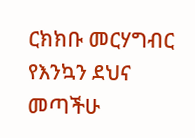ርክክቡ መርሃግብር የእንኳን ደህና መጣችሁ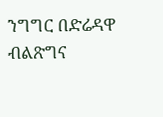ንግግር በድሬዳዋ ብልጽግና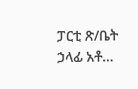ፓርቲ ጽ/ቤት ኃላፊ አቶ…